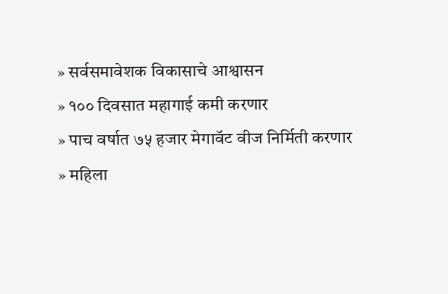» सर्वसमावेशक विकासाचे आश्वासन
» १०० दिवसात महागाई कमी करणार
» पाच वर्षात ७५ हजार मेगावॅट वीज निर्मिती करणार
» महिला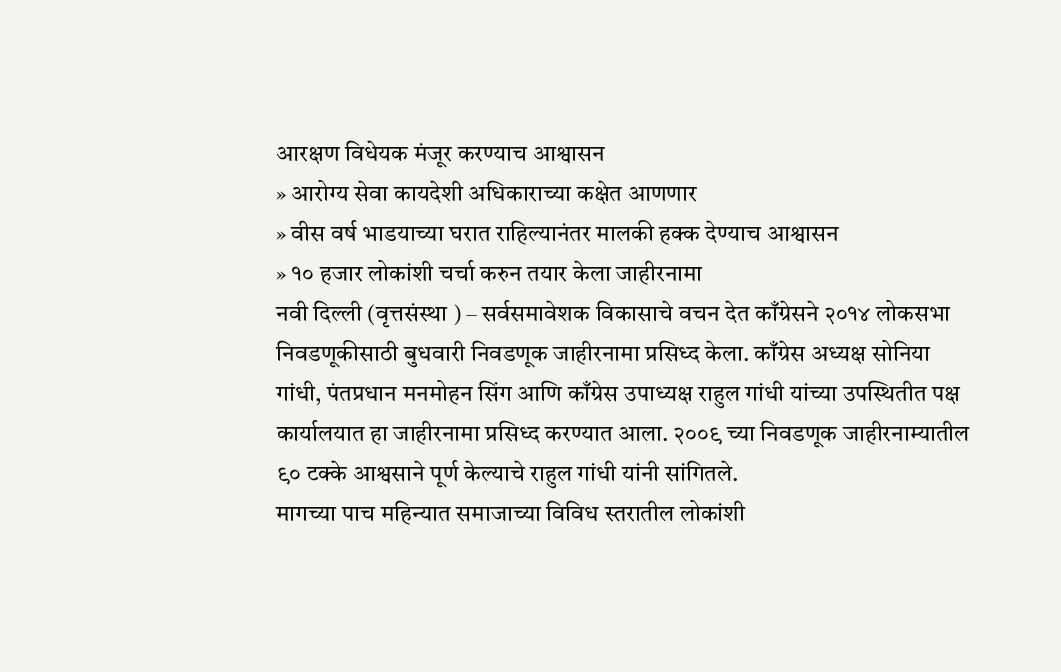आरक्षण विधेयक मंजूर करण्याच आश्वासन
» आरोग्य सेवा कायदेशी अधिकाराच्या कक्षेत आणणार
» वीस वर्ष भाडयाच्या घरात राहिल्यानंतर मालकी हक्क देण्याच आश्वासन
» १० हजार लोकांशी चर्चा करुन तयार केला जाहीरनामा
नवी दिल्ली (वृत्तसंस्था ) – सर्वसमावेशक विकासाचे वचन देत काँग्रेसने २०१४ लोकसभा निवडणूकीसाठी बुधवारी निवडणूक जाहीरनामा प्रसिध्द केला. काँग्रेस अध्यक्ष सोनिया गांधी, पंतप्रधान मनमोहन सिंग आणि काँग्रेस उपाध्यक्ष राहुल गांधी यांच्या उपस्थितीत पक्ष कार्यालयात हा जाहीरनामा प्रसिध्द करण्यात आला. २००९ च्या निवडणूक जाहीरनाम्यातील ९० टक्के आश्वसाने पूर्ण केल्याचे राहुल गांधी यांनी सांगितले.
मागच्या पाच महिन्यात समाजाच्या विविध स्तरातील लोकांशी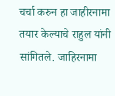चर्चा करुन हा जाहीरनामा तयार केल्याचे राहुल यांनी सांगितले. जाहिरनामा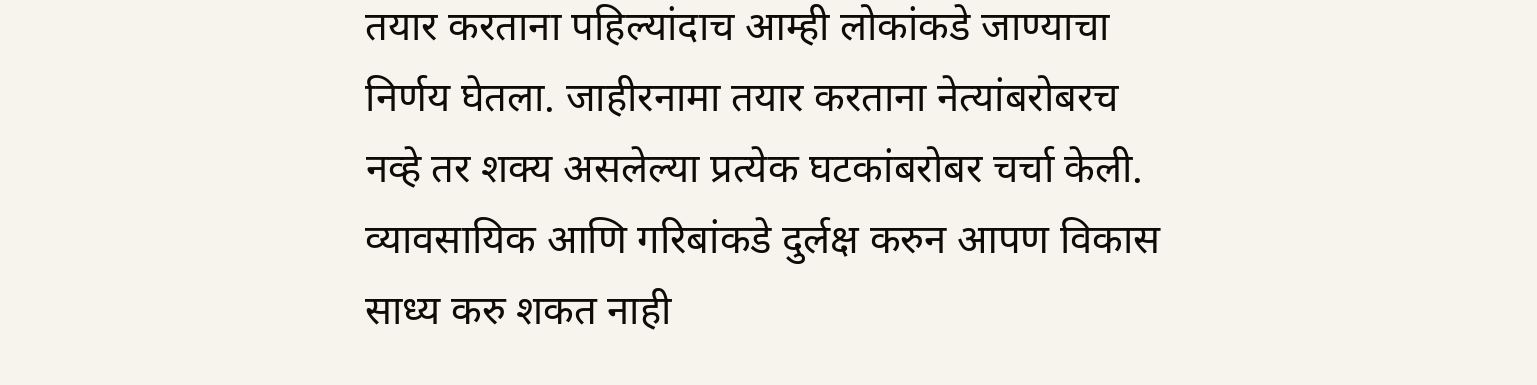तयार करताना पहिल्यांदाच आम्ही लोकांकडे जाण्याचा निर्णय घेतला. जाहीरनामा तयार करताना नेत्यांबरोबरच नव्हे तर शक्य असलेल्या प्रत्येक घटकांबरोबर चर्चा केली. व्यावसायिक आणि गरिबांकडे दुर्लक्ष करुन आपण विकास साध्य करु शकत नाही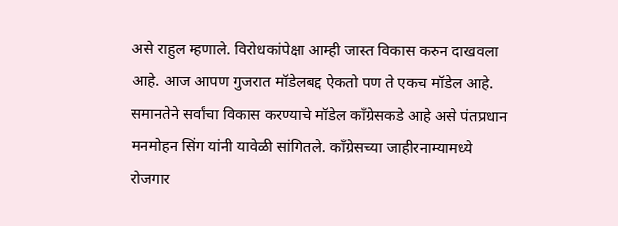असे राहुल म्हणाले. विरोधकांपेक्षा आम्ही जास्त विकास करुन दाखवला आहे. आज आपण गुजरात मॉडेलबद्द ऐकतो पण ते एकच मॉडेल आहे. समानतेने सर्वांचा विकास करण्याचे मॉडेल काँग्रेसकडे आहे असे पंतप्रधान मनमोहन सिंग यांनी यावेळी सांगितले. काँग्रेसच्या जाहीरनाम्यामध्ये रोजगार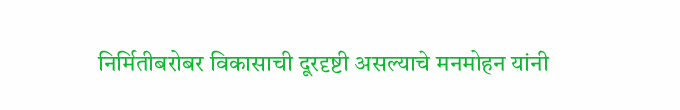निर्मितीबरोबर विकासाची दूरदृष्टी असल्याचे मनमोहन यांनी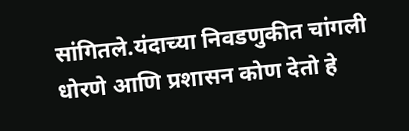सांगितले.यंदाच्या निवडणुकीत चांगली धोरणे आणि प्रशासन कोण देतो हे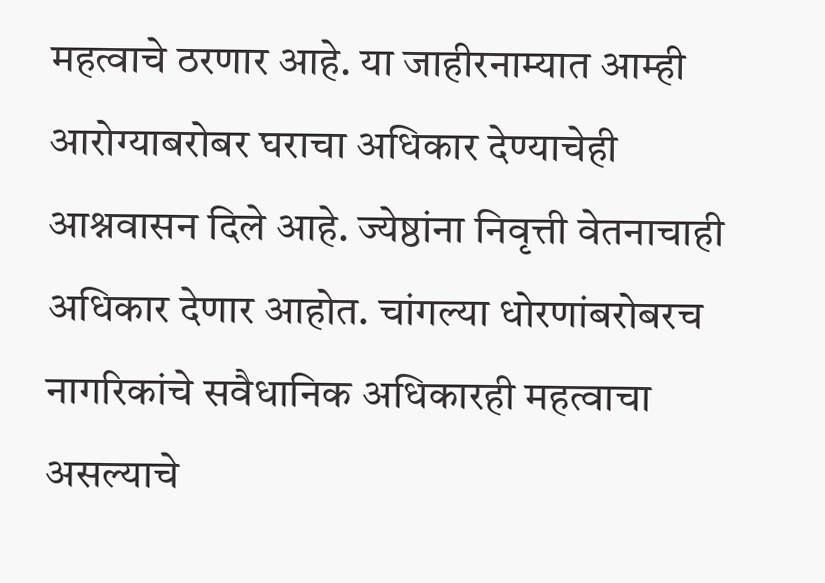महत्वाचे ठरणार आहे. या जाहीरनाम्यात आम्ही आरोग्याबरोबर घराचा अधिकार देण्याचेही आश्नवासन दिले आहे. ज्येष्ठांना निवृत्ती वेतनाचाही अधिकार देणार आहोत. चांगल्या धोरणांबरोबरच नागरिकांचे सवैधानिक अधिकारही महत्वाचा असल्याचे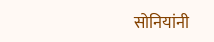सोनियांनी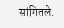सांगितले.